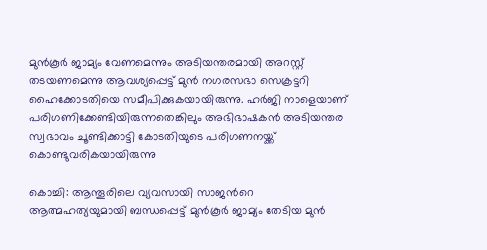മുന്‍കൂര്‍ ജാമ്യം വേണമെന്നും അടിയന്തരമായി അറസ്റ്റ് തടയണമെന്നു ആവശ്യപ്പെട്ട് മുൻ നഗരസഭാ സെക്രട്ടറി ഹൈക്കോടതിയെ സമീപിക്കുകയായിരുന്നു. ഹർജി നാളെയാണ് പരിഗണിക്കേണ്ടിയിരുന്നതെങ്കിലും അഭിഭാഷകൻ അടിയന്തര സ്വഭാവം ചൂണ്ടിക്കാട്ടി കോടതിയുടെ പരിഗണനയ്ക്ക് കൊണ്ടുവരികയായിരുന്നു

കൊച്ചി: ആന്തൂരിലെ വ്യവസായി സാജന്‍റെ ആത്മഹത്യയുമായി ബന്ധപ്പെട്ട് മുൻകൂ‍ർ ജാമ്യം തേടിയ മുൻ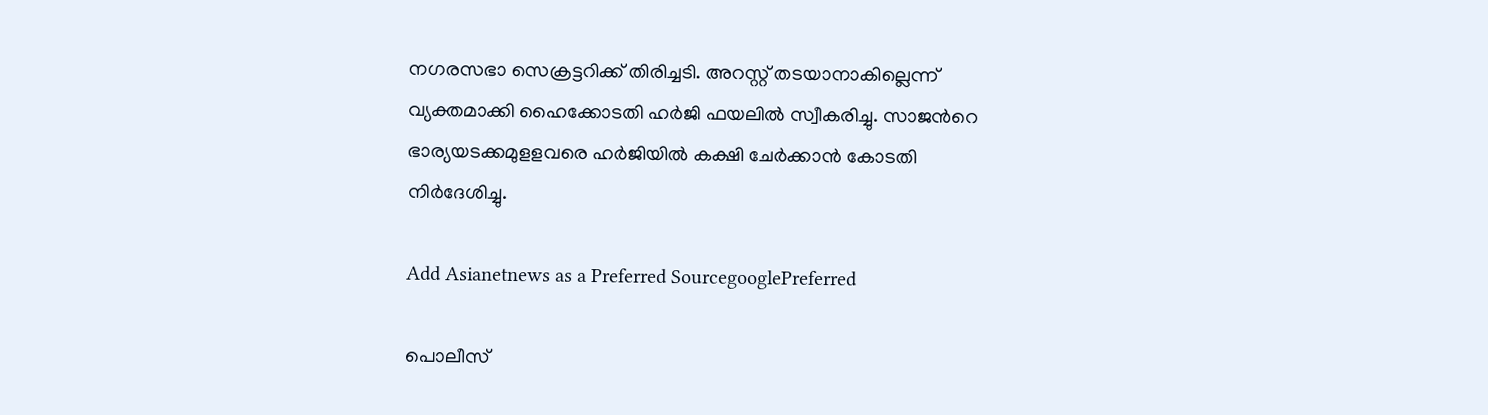നഗരസഭാ സെക്രട്ടറിക്ക് തിരിച്ചടി. അറസ്റ്റ് തടയാനാകില്ലെന്ന് വ്യക്തമാക്കി ഹൈക്കോടതി ഹർജി ഫയലിൽ സ്വീകരിച്ചു. സാജന്‍റെ ഭാര്യയടക്കമുളളവരെ ഹർജിയിൽ കക്ഷി ചേർക്കാൻ കോടതി നിർ‍ദേശിച്ചു.

Add Asianetnews as a Preferred SourcegooglePreferred

പൊലീസ്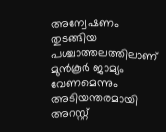അന്വേഷണം തുടങ്ങിയ പശ്ചാത്തലത്തിലാണ് മുൻകൂർ ജാമ്യം വേണമെന്നും അടിയന്തരമായി അറസ്റ്റ്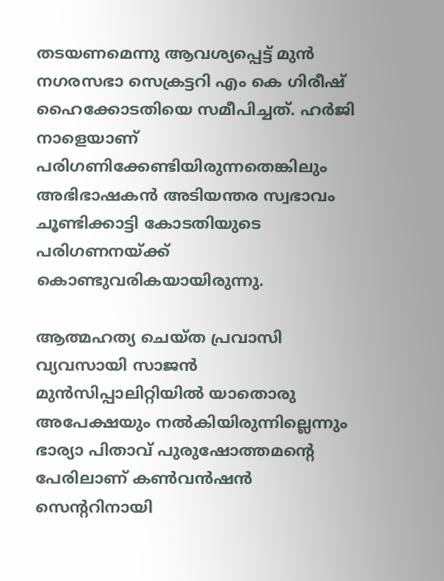തടയണമെന്നു ആവശ്യപ്പെട്ട് മുൻ നഗരസഭാ സെക്രട്ടറി എം കെ ഗിരീഷ് ഹൈക്കോടതിയെ സമീപിച്ചത്. ഹർജി നാളെയാണ് പരിഗണിക്കേണ്ടിയിരുന്നതെങ്കിലും അഭിഭാഷകൻ അടിയന്തര സ്വഭാവം ചൂണ്ടിക്കാട്ടി കോടതിയുടെ പരിഗണനയ്ക്ക് കൊണ്ടുവരികയായിരുന്നു.

ആത്മഹത്യ ചെയ്ത പ്രവാസി വ്യവസായി സാജൻ മുൻസിപ്പാലിറ്റിയിൽ യാതൊരു അപേക്ഷയും നൽകിയിരുന്നില്ലെന്നും ഭാര്യാ പിതാവ് പുരുഷോത്തമന്‍റെ പേരിലാണ് കൺവൻഷൻ സെന്‍ററിനായി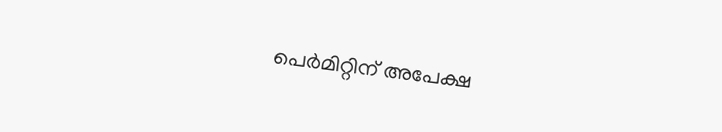പെർമിറ്റിന് അപേക്ഷ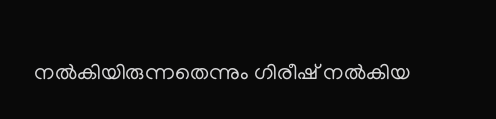നൽകിയിരുന്നതെന്നും ഗിരീഷ് നല്‍കിയ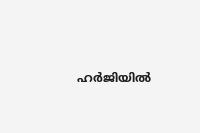ഹർജിയില്‍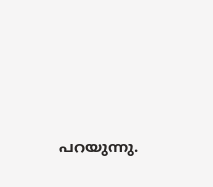പറയുന്നു.